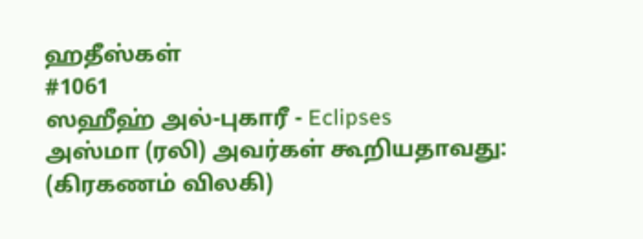ஹதீஸ்கள்
#1061
ஸஹீஹ் அல்-புகாரீ - Eclipses
அஸ்மா (ரலி) அவர்கள் கூறியதாவது: (கிரகணம் விலகி)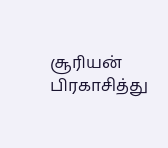சூரியன் பிரகாசித்து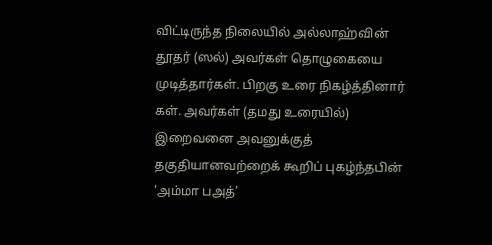விட்டிருந்த நிலையில் அல்லாஹ்வின் தூதர் (ஸல்) அவர்கள் தொழுகையை முடித்தார்கள். பிறகு உரை நிகழ்த்தினார் கள். அவர்கள் (தமது உரையில்) இறைவனை அவனுக்குத் தகுதியானவற்றைக் கூறிப் புகழ்ந்தபின் ‘அம்மா பஅத்’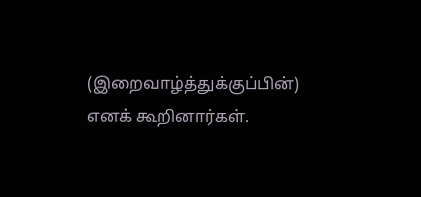(இறைவாழ்த்துக்குப்பின்) எனக் கூறினார்கள்.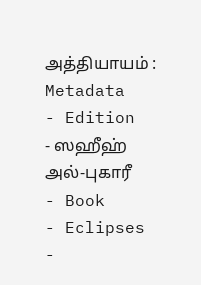அத்தியாயம் :
Metadata
- Edition
- ஸஹீஹ் அல்-புகாரீ
- Book
- Eclipses
-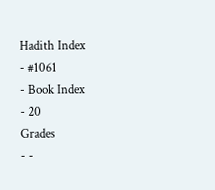Hadith Index
- #1061
- Book Index
- 20
Grades
- -